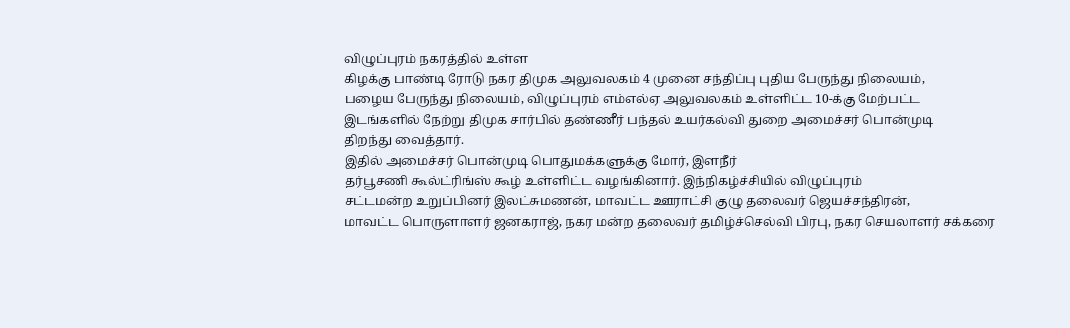விழுப்புரம் நகரத்தில் உள்ள
கிழக்கு பாண்டி ரோடு நகர திமுக அலுவலகம் 4 முனை சந்திப்பு புதிய பேருந்து நிலையம்,
பழைய பேருந்து நிலையம், விழுப்புரம் எம்எல்ஏ அலுவலகம் உள்ளிட்ட 10-க்கு மேற்பட்ட
இடங்களில் நேற்று திமுக சார்பில் தண்ணீர் பந்தல் உயர்கல்வி துறை அமைச்சர் பொன்முடி
திறந்து வைத்தார்.
இதில் அமைச்சர் பொன்முடி பொதுமக்களுக்கு மோர், இளநீர்
தர்பூசணி கூல்ட்ரிங்ஸ் கூழ் உள்ளிட்ட வழங்கினார். இந்நிகழ்ச்சியில் விழுப்புரம்
சட்டமன்ற உறுப்பினர் இலட்சுமணன், மாவட்ட ஊராட்சி குழு தலைவர் ஜெயச்சந்திரன்,
மாவட்ட பொருளாளர் ஜனகராஜ், நகர மன்ற தலைவர் தமிழ்ச்செல்வி பிரபு, நகர செயலாளர் சக்கரை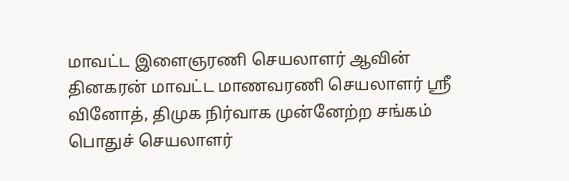மாவட்ட இளைஞரணி செயலாளர் ஆவின்
தினகரன் மாவட்ட மாணவரணி செயலாளர் ஸ்ரீ வினோத், திமுக நிர்வாக முன்னேற்ற சங்கம்
பொதுச் செயலாளர்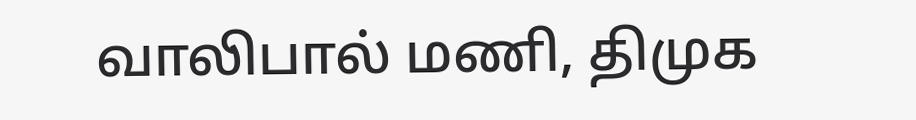வாலிபால் மணி, திமுக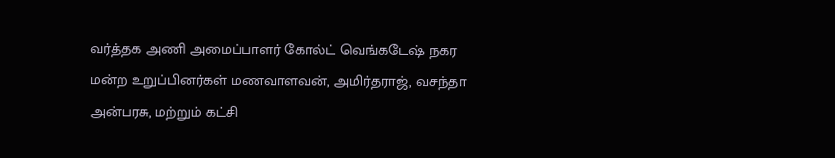வர்த்தக அணி அமைப்பாளர் கோல்ட் வெங்கடேஷ் நகர
மன்ற உறுப்பினர்கள் மணவாளவன், அமிர்தராஜ், வசந்தா
அன்பரசு, மற்றும் கட்சி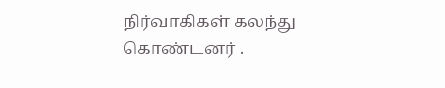நிர்வாகிகள் கலந்து கொண்டனர் .